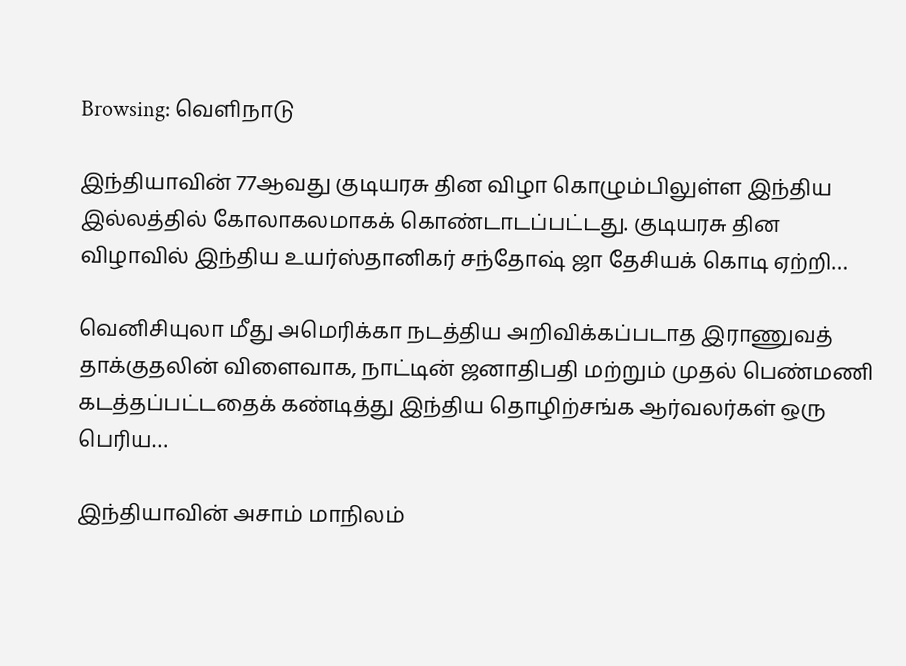Browsing: வெளிநாடு

இந்தியாவின் 77ஆவது குடியரசு தின விழா கொழும்பிலுள்ள இந்திய இல்லத்தில் கோலாகலமாகக் கொண்டாடப்பட்டது. குடியரசு தின விழாவில் இந்திய உயர்ஸ்தானிகர் சந்தோஷ் ஜா தேசியக் கொடி ஏற்றி…

வெனிசியுலா மீது அமெரிக்கா நடத்திய அறிவிக்கப்படாத இராணுவத் தாக்குதலின் விளைவாக, நாட்டின் ஜனாதிபதி மற்றும் முதல் பெண்மணி கடத்தப்பட்டதைக் கண்டித்து இந்திய தொழிற்சங்க ஆர்வலர்கள் ஒரு பெரிய…

இந்தியாவின் அசாம் மாநிலம்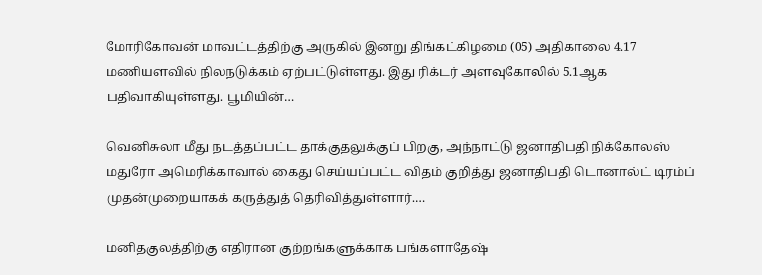மோரிகோவன் மாவட்டத்திற்கு அருகில் இனறு திங்கட்கிழமை (05) அதிகாலை 4.17 மணியளவில் நிலநடுக்கம் ஏற்பட்டுள்ளது. இது ரிக்டர் அளவுகோலில் 5.1ஆக பதிவாகியுள்ளது. பூமியின்…

வெனிசுலா மீது நடத்தப்பட்ட தாக்குதலுக்குப் பிறகு, அந்நாட்டு ஜனாதிபதி நிக்கோலஸ் மதுரோ அமெரிக்காவால் கைது செய்யப்பட்ட விதம் குறித்து ஜனாதிபதி டொனால்ட் டிரம்ப் முதன்முறையாகக் கருத்துத் தெரிவித்துள்ளார்.…

மனிதகுலத்திற்கு எதிரான குற்றங்களுக்காக பங்களாதேஷ்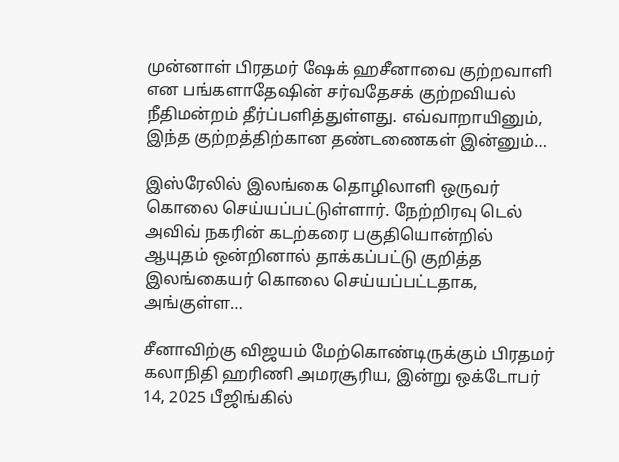முன்னாள் பிரதமர் ஷேக் ஹசீனாவை குற்றவாளி என பங்களாதேஷின் சர்வதேசக் குற்றவியல் நீதிமன்றம் தீர்ப்பளித்துள்ளது. எவ்வாறாயினும், இந்த குற்றத்திற்கான தண்டணைகள் இன்னும்…

இஸ்ரேலில் இலங்கை தொழிலாளி ஒருவர் கொலை செய்யப்பட்டுள்ளார். நேற்றிரவு டெல் அவிவ் நகரின் கடற்கரை பகுதியொன்றில் ஆயுதம் ஒன்றினால் தாக்கப்பட்டு குறித்த இலங்கையர் கொலை செய்யப்பட்டதாக, அங்குள்ள…

சீனாவிற்கு விஜயம் மேற்கொண்டிருக்கும் பிரதமர் கலாநிதி ஹரிணி அமரசூரிய, இன்று ஒக்டோபர் 14, 2025 பீஜிங்கில்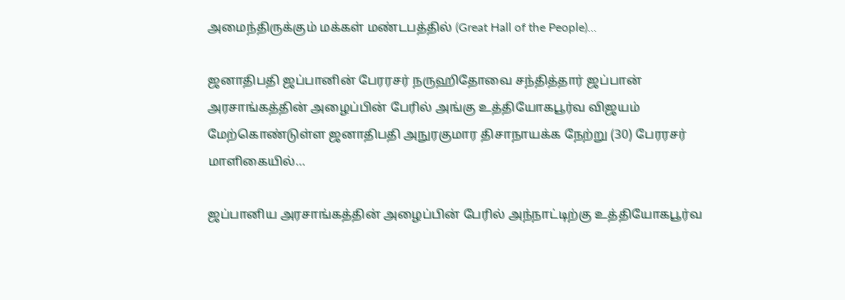அமைந்திருக்கும் மக்கள் மண்டபத்தில் (Great Hall of the People)…

ஜனாதிபதி ஜப்பானின் பேரரசர் நருஹிதோவை சந்தித்தார் ஜப்பான் அரசாங்கத்தின் அழைப்பின் பேரில் அங்கு உத்தியோகபூர்வ விஜயம் மேற்கொண்டுள்ள ஜனாதிபதி அநுரகுமார திசாநாயக்க நேற்று (30) பேரரசர் மாளிகையில்…

ஜப்பானிய அரசாங்கத்தின் அழைப்பின் பேரில் அந்நாட்டிற்கு உத்தியோகபூர்வ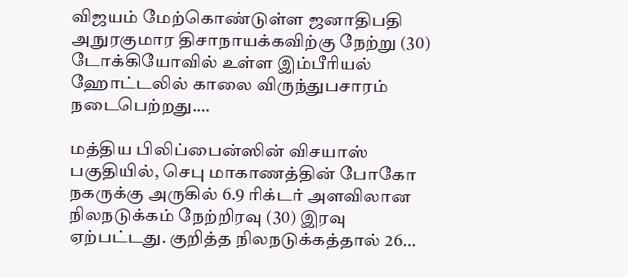விஜயம் மேற்கொண்டுள்ள ஜனாதிபதி அநுரகுமார திசாநாயக்கவிற்கு நேற்று (30) டோக்கியோவில் உள்ள இம்பீரியல் ஹோட்டலில் காலை விருந்துபசாரம் நடைபெற்றது.…

மத்திய பிலிப்பைன்ஸின் விசயாஸ் பகுதியில், செபு மாகாணத்தின் போகோ நகருக்கு அருகில் 6.9 ரிக்டர் அளவிலான நிலநடுக்கம் நேற்றிரவு (30) இரவு ஏற்பட்டது. குறித்த நிலநடுக்கத்தால் 26…